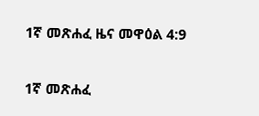1ኛ መጽሐፈ ዜና መዋዕል 4:9

1ኛ መጽሐፈ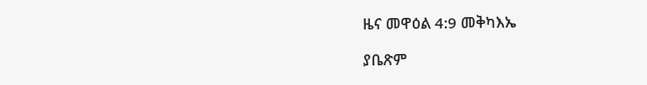ዜና መዋዕል 4:9 መቅካእኤ

ያቤጽም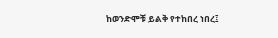ከወንድሞቹ ይልቅ የተከበረ ነበረ፤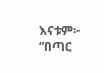እናቱም፦ “በጣር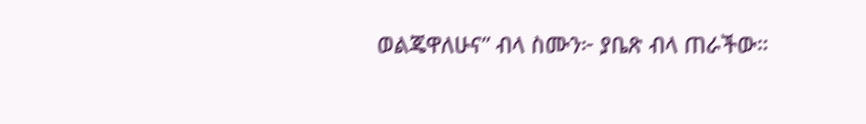ወልጄዋለሁና” ብላ ስሙን፦ ያቤጽ ብላ ጠራችው።